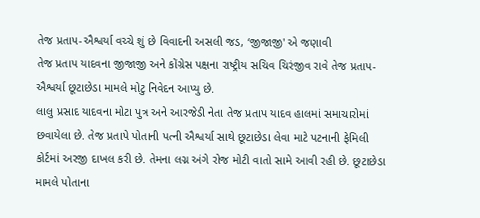તેજ પ્રતાપ-ઐશ્વર્યા વચ્ચે શું છે વિવાદની અસલી જડ, ‘જીજાજી' એ જણાવી
તેજ પ્રતાપ યાદવના જીજાજી અને કોંગ્રેસ પક્ષના રાષ્ટ્રીય સચિવ ચિરંજીવ રાવે તેજ પ્રતાપ-ઐશ્વર્યા છૂટાછેડા મામલે મોટુ નિવેદન આપ્યુ છે.
લાલુ પ્રસાદ યાદવના મોટા પુત્ર અને આરજેડી નેતા તેજ પ્રતાપ યાદવ હાલમાં સમાચારોમાં છવાયેલા છે. તેજ પ્રતાપે પોતાની પત્ની ઐશ્વર્યા સાથે છૂટાછેડા લેવા માટે પટનાની ફેમિલી કોર્ટમાં અરજી દાખલ કરી છે. તેમના લગ્ન અંગે રોજ મોટી વાતો સામે આવી રહી છે. છૂટાછેડા મામલે પોતાના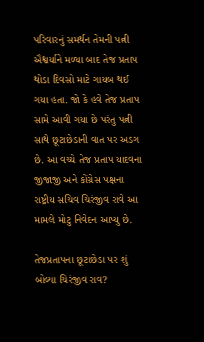પરિવારનું સમર્થન તેમની પત્ની ઐશ્વર્યાને મળ્યા બાદ તેજ પ્રતાપ થોડા દિવસો માટે ગાયબ થઈ ગયા હતા. જો કે હવે તેજ પ્રતાપ સામે આવી ગયા છે પરંતુ પત્ની સાથે છૂટાછેડાની વાત પર અડગ છે. આ વચ્ચે તેજ પ્રતાપ યાદવના જીજાજી અને કોંગ્રેસ પક્ષના રાષ્ટ્રીય સચિવ ચિરંજીવ રાવે આ મામલે મોટુ નિવેદન આપ્યુ છે.

તેજપ્રતાપના છૂટાછેડા પર શું બોલ્યા ચિરંજીવ રાવ?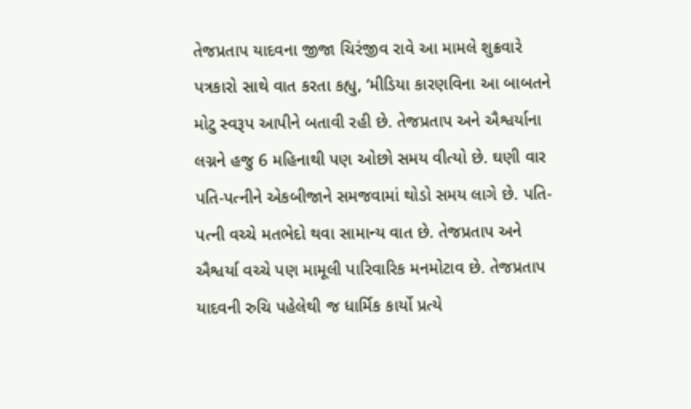તેજપ્રતાપ યાદવના જીજા ચિરંજીવ રાવે આ મામલે શુક્રવારે પત્રકારો સાથે વાત કરતા કહ્યુ, ‘મીડિયા કારણવિના આ બાબતને મોટુ સ્વરૂપ આપીને બતાવી રહી છે. તેજપ્રતાપ અને ઐશ્વર્યાના લગ્નને હજુ 6 મહિનાથી પણ ઓછો સમય વીત્યો છે. ઘણી વાર પતિ-પત્નીને એકબીજાને સમજવામાં થોડો સમય લાગે છે. પતિ-પત્ની વચ્ચે મતભેદો થવા સામાન્ય વાત છે. તેજપ્રતાપ અને ઐશ્વર્યા વચ્ચે પણ મામૂલી પારિવારિક મનમોટાવ છે. તેજપ્રતાપ યાદવની રુચિ પહેલેથી જ ધાર્મિક કાર્યો પ્રત્યે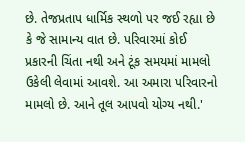છે. તેજપ્રતાપ ધાર્મિક સ્થળો પર જઈ રહ્યા છે કે જે સામાન્ય વાત છે. પરિવારમાં કોઈ પ્રકારની ચિંતા નથી અને ટૂંક સમયમાં મામલો ઉકેલી લેવામાં આવશે. આ અમારા પરિવારનો મામલો છે. આને તૂલ આપવો યોગ્ય નથી.'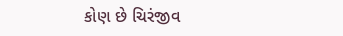કોણ છે ચિરંજીવ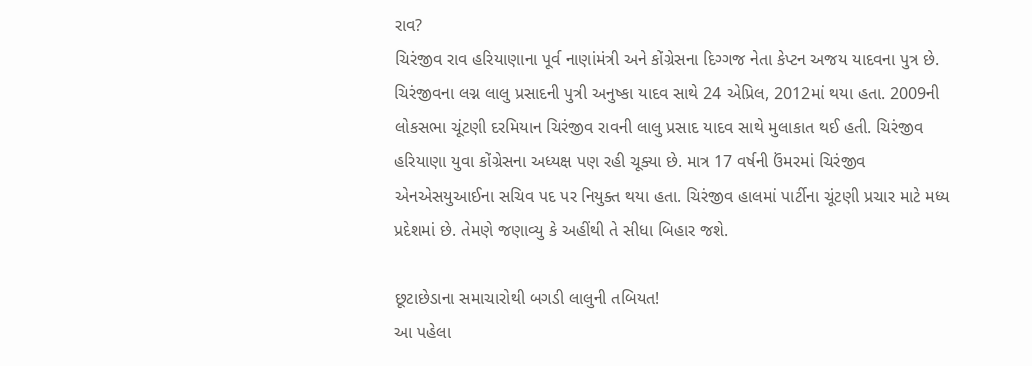રાવ?
ચિરંજીવ રાવ હરિયાણાના પૂર્વ નાણાંમંત્રી અને કોંગ્રેસના દિગ્ગજ નેતા કેપ્ટન અજય યાદવના પુત્ર છે. ચિરંજીવના લગ્ન લાલુ પ્રસાદની પુત્રી અનુષ્કા યાદવ સાથે 24 એપ્રિલ, 2012માં થયા હતા. 2009ની લોકસભા ચૂંટણી દરમિયાન ચિરંજીવ રાવની લાલુ પ્રસાદ યાદવ સાથે મુલાકાત થઈ હતી. ચિરંજીવ હરિયાણા યુવા કોંગ્રેસના અધ્યક્ષ પણ રહી ચૂક્યા છે. માત્ર 17 વર્ષની ઉંમરમાં ચિરંજીવ એનએસયુઆઈના સચિવ પદ પર નિયુક્ત થયા હતા. ચિરંજીવ હાલમાં પાર્ટીના ચૂંટણી પ્રચાર માટે મધ્ય પ્રદેશમાં છે. તેમણે જણાવ્યુ કે અહીંથી તે સીધા બિહાર જશે.

છૂટાછેડાના સમાચારોથી બગડી લાલુની તબિયત!
આ પહેલા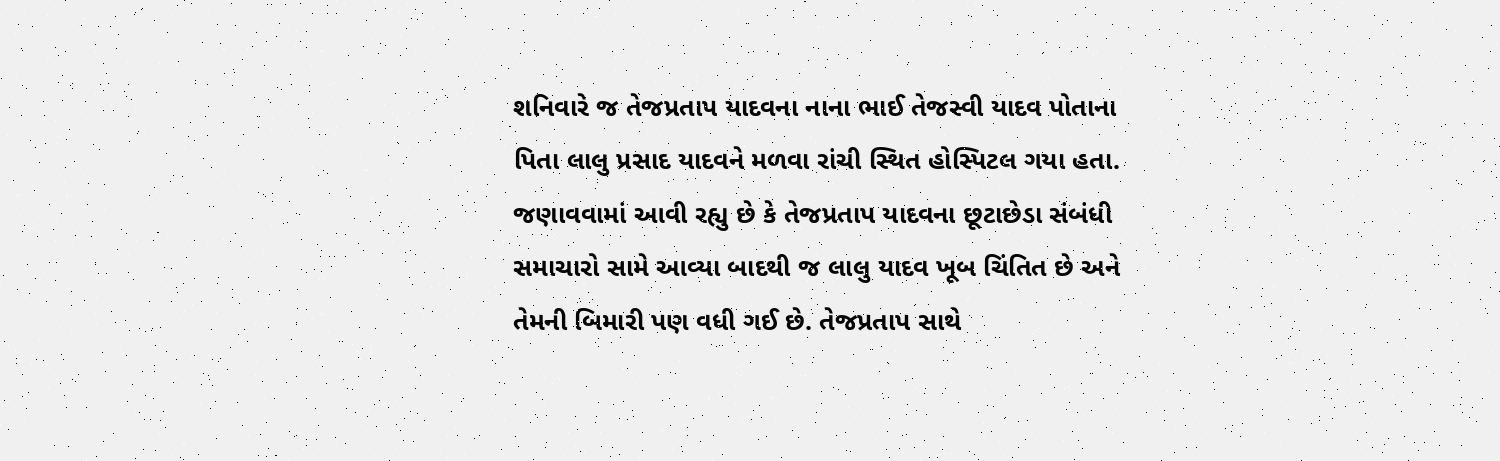શનિવારે જ તેજપ્રતાપ યાદવના નાના ભાઈ તેજસ્વી યાદવ પોતાના પિતા લાલુ પ્રસાદ યાદવને મળવા રાંચી સ્થિત હોસ્પિટલ ગયા હતા. જણાવવામાં આવી રહ્યુ છે કે તેજપ્રતાપ યાદવના છૂટાછેડા સંબંધી સમાચારો સામે આવ્યા બાદથી જ લાલુ યાદવ ખૂબ ચિંતિત છે અને તેમની બિમારી પણ વધી ગઈ છે. તેજપ્રતાપ સાથે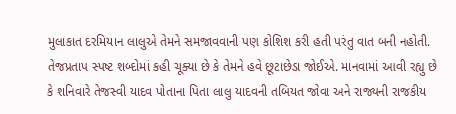મુલાકાત દરમિયાન લાલુએ તેમને સમજાવવાની પણ કોશિશ કરી હતી પરંતુ વાત બની નહોતી. તેજપ્રતાપ સ્પષ્ટ શબ્દોમાં કહી ચૂક્યા છે કે તેમને હવે છૂટાછેડા જોઈએ. માનવામાં આવી રહ્યુ છે કે શનિવારે તેજસ્વી યાદવ પોતાના પિતા લાલુ યાદવની તબિયત જોવા અને રાજ્યની રાજકીય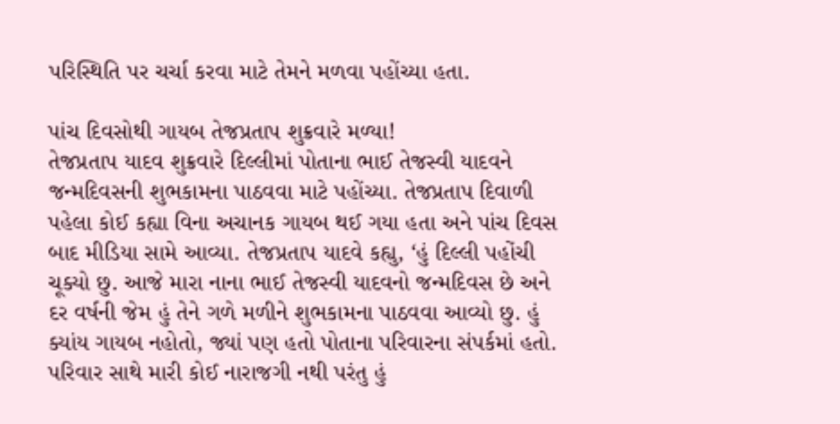પરિસ્થિતિ પર ચર્ચા કરવા માટે તેમને મળવા પહોંચ્યા હતા.

પાંચ દિવસોથી ગાયબ તેજપ્રતાપ શુક્રવારે મળ્યા!
તેજપ્રતાપ યાદવ શુક્રવારે દિલ્લીમાં પોતાના ભાઈ તેજસ્વી યાદવને જન્મદિવસની શુભકામના પાઠવવા માટે પહોંચ્યા. તેજપ્રતાપ દિવાળી પહેલા કોઈ કહ્યા વિના અચાનક ગાયબ થઈ ગયા હતા અને પાંચ દિવસ બાદ મીડિયા સામે આવ્યા. તેજપ્રતાપ યાદવે કહ્યુ, ‘હું દિલ્લી પહોંચી ચૂક્યો છુ. આજે મારા નાના ભાઈ તેજસ્વી યાદવનો જન્મદિવસ છે અને દર વર્ષની જેમ હું તેને ગળે મળીને શુભકામના પાઠવવા આવ્યો છુ. હું ક્યાંય ગાયબ નહોતો, જ્યાં પણ હતો પોતાના પરિવારના સંપર્કમાં હતો. પરિવાર સાથે મારી કોઈ નારાજગી નથી પરંતુ હું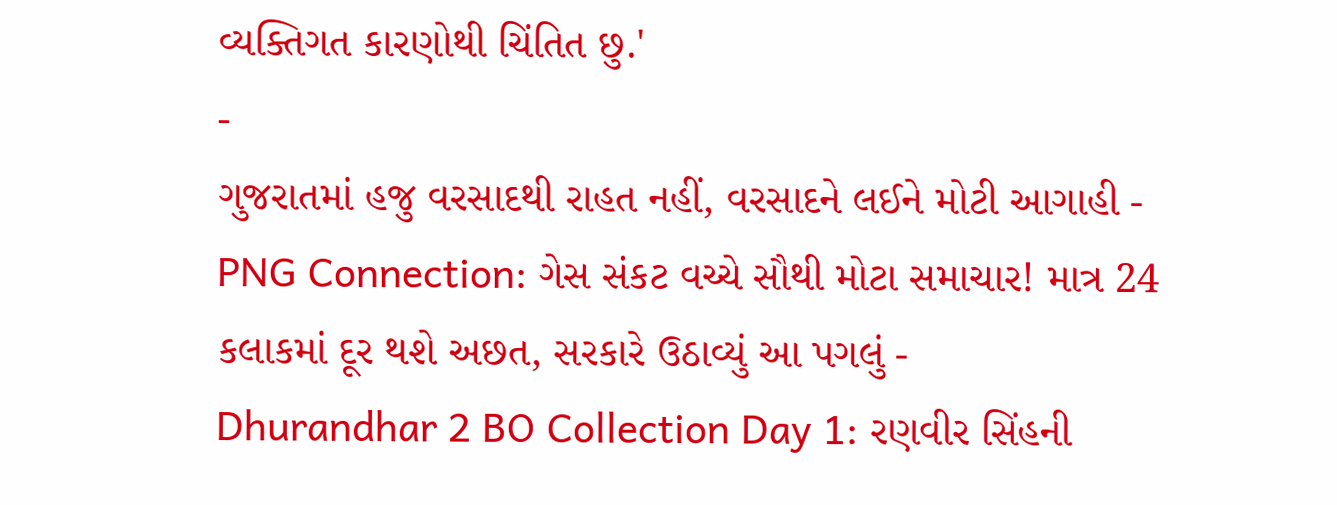વ્યક્તિગત કારણોથી ચિંતિત છુ.'
-
ગુજરાતમાં હજુ વરસાદથી રાહત નહીં, વરસાદને લઈને મોટી આગાહી -
PNG Connection: ગેસ સંકટ વચ્ચે સૌથી મોટા સમાચાર! માત્ર 24 કલાકમાં દૂર થશે અછત, સરકારે ઉઠાવ્યું આ પગલું -
Dhurandhar 2 BO Collection Day 1: રણવીર સિંહની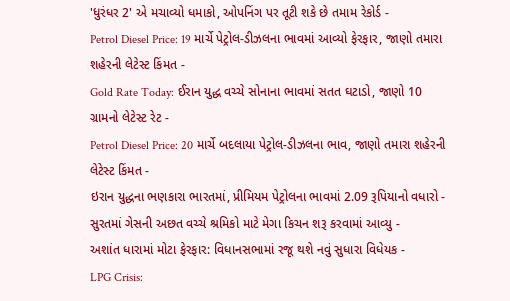'ધુરંધર 2' એ મચાવ્યો ધમાકો, ઓપનિંગ પર તૂટી શકે છે તમામ રેકોર્ડ -
Petrol Diesel Price: 19 માર્ચે પેટ્રોલ-ડીઝલના ભાવમાં આવ્યો ફેરફાર, જાણો તમારા શહેરની લેટેસ્ટ કિંમત -
Gold Rate Today: ઈરાન યુદ્ધ વચ્ચે સોનાના ભાવમાં સતત ઘટાડો, જાણો 10 ગ્રામનો લેટેસ્ટ રેટ -
Petrol Diesel Price: 20 માર્ચે બદલાયા પેટ્રોલ-ડીઝલના ભાવ, જાણો તમારા શહેરની લેટેસ્ટ કિંમત -
ઇરાન યુદ્ધના ભણકારા ભારતમાં, પ્રીમિયમ પેટ્રોલના ભાવમાં 2.09 રૂપિયાનો વધારો -
સુરતમાં ગેસની અછત વચ્ચે શ્રમિકો માટે મેગા કિચન શરૂ કરવામાં આવ્યુ -
અશાંત ધારામાં મોટા ફેરફાર: વિધાનસભામાં રજૂ થશે નવું સુધારા વિધેયક -
LPG Crisis: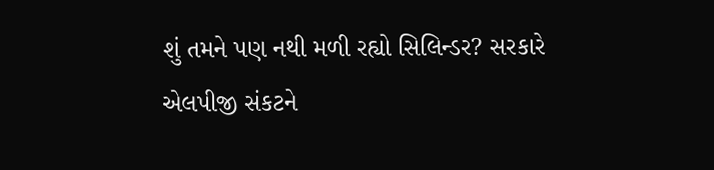શું તમને પણ નથી મળી રહ્યો સિલિન્ડર? સરકારે એલપીજી સંકટને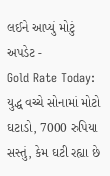લઈને આપ્યું મોટું અપડેટ -
Gold Rate Today: યુદ્ધ વચ્ચે સોનામાં મોટો ઘટાડો, 7000 રુપિયા સસ્તું, કેમ ઘટી રહ્યા છે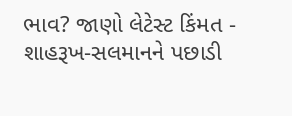ભાવ? જાણો લેટેસ્ટ કિંમત -
શાહરૂખ-સલમાનને પછાડી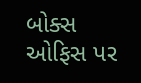બોક્સ ઓફિસ પર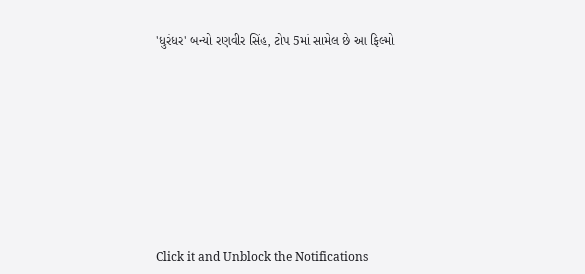'ધુરંધર' બન્યો રણવીર સિંહ, ટોપ 5માં સામેલ છે આ ફિલ્મો











Click it and Unblock the Notifications